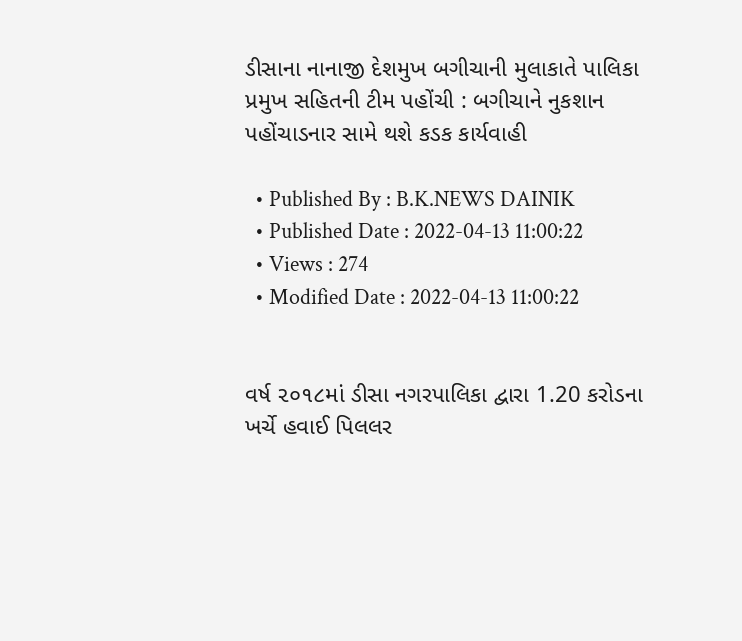ડીસાના નાનાજી દેશમુખ બગીચાની મુલાકાતે પાલિકા પ્રમુખ સહિતની ટીમ પહોંચી : બગીચાને નુકશાન પહોંચાડનાર સામે થશે કડક કાર્યવાહી

  • Published By : B.K.NEWS DAINIK
  • Published Date : 2022-04-13 11:00:22
  • Views : 274
  • Modified Date : 2022-04-13 11:00:22


વર્ષ ૨૦૧૮માં ડીસા નગરપાલિકા દ્વારા 1.20 કરોડના ખર્ચે હવાઈ પિલલર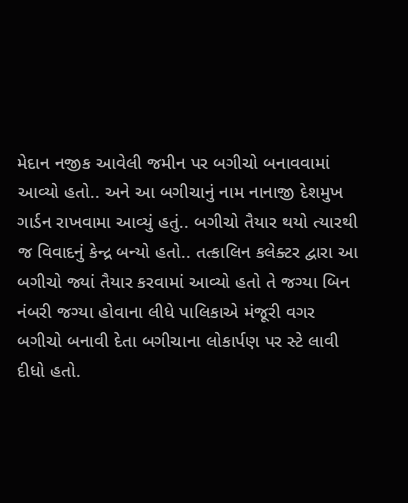મેદાન નજીક આવેલી જમીન પર બગીચો બનાવવામાં આવ્યો હતો.. અને આ બગીચાનું નામ નાનાજી દેશમુખ ગાર્ડન રાખવામા આવ્યું હતું.. બગીચો તૈયાર થયો ત્યારથી જ વિવાદનું કેન્દ્ર બન્યો હતો.. તત્કાલિન કલેક્ટર દ્વારા આ બગીચો જ્યાં તૈયાર કરવામાં આવ્યો હતો તે જગ્યા બિન નંબરી જગ્યા હોવાના લીધે પાલિકાએ મંજૂરી વગર બગીચો બનાવી દેતા બગીચાના લોકાર્પણ પર સ્ટે લાવી દીધો હતો.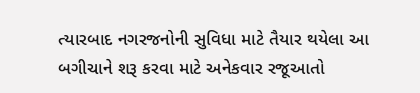ત્યારબાદ નગરજનોની સુવિધા માટે તૈયાર થયેલા આ બગીચાને શરૂ કરવા માટે અનેકવાર રજૂઆતો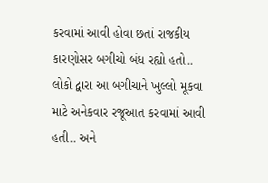કરવામાં આવી હોવા છતાં રાજકીય કારણોસર બગીચો બંધ રહ્યો હતો.. લોકો દ્વારા આ બગીચાને ખુલ્લો મૂકવા માટે અનેકવાર રજૂઆત કરવામાં આવી હતી.. અને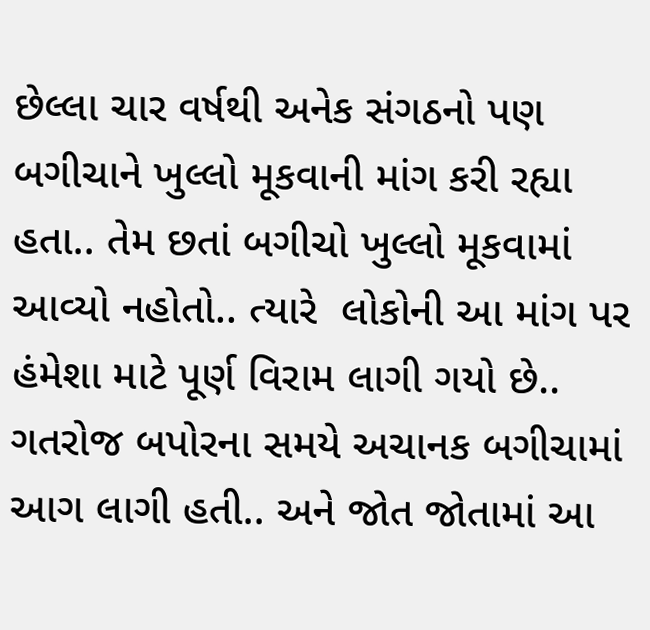છેલ્લા ચાર વર્ષથી અનેક સંગઠનો પણ બગીચાને ખુલ્લો મૂકવાની માંગ કરી રહ્યા હતા.. તેમ છતાં બગીચો ખુલ્લો મૂકવામાં આવ્યો નહોતો.. ત્યારે  લોકોની આ માંગ પર હંમેશા માટે પૂર્ણ વિરામ લાગી ગયો છે.. ગતરોજ બપોરના સમયે અચાનક બગીચામાં આગ લાગી હતી.. અને જોત જોતામાં આ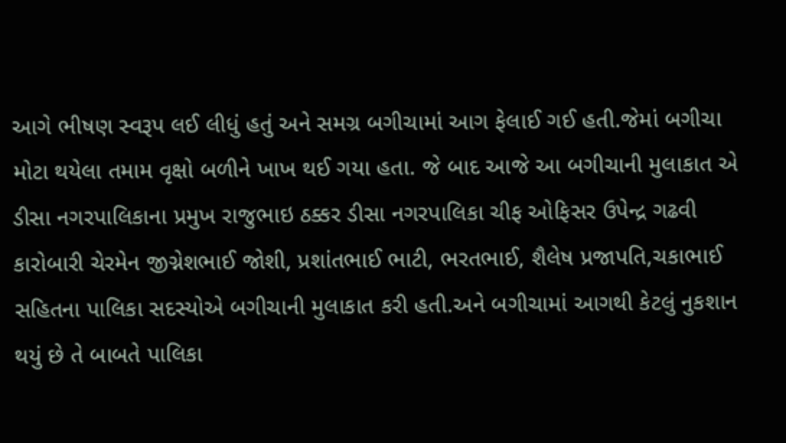આગે ભીષણ સ્વરૂપ લઈ લીધું હતું અને સમગ્ર બગીચામાં આગ ફેલાઈ ગઈ હતી.જેમાં બગીચા મોટા થયેલા તમામ વૃક્ષો બળીને ખાખ થઈ ગયા હતા. જે બાદ આજે આ બગીચાની મુલાકાત એ ડીસા નગરપાલિકાના પ્રમુખ રાજુભાઇ ઠક્કર ડીસા નગરપાલિકા ચીફ ઓફિસર ઉપેન્દ્ર ગઢવી કારોબારી ચેરમેન જીગ્નેશભાઈ જોશી, પ્રશાંતભાઈ ભાટી, ભરતભાઈ, શૈલેષ પ્રજાપતિ,ચકાભાઈ સહિતના પાલિકા સદસ્યોએ બગીચાની મુલાકાત કરી હતી.અને બગીચામાં આગથી કેટલું નુકશાન થયું છે તે બાબતે પાલિકા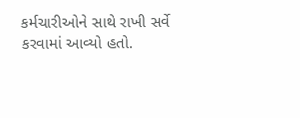કર્મચારીઓને સાથે રાખી સર્વે કરવામાં આવ્યો હતો.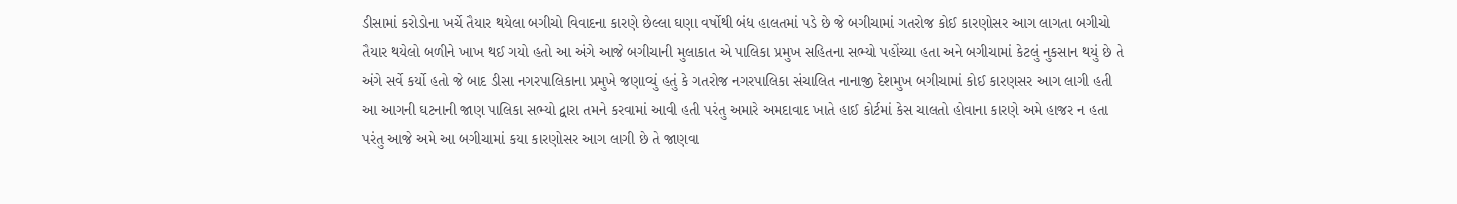ડીસામાં કરોડોના ખર્ચે તૈયાર થયેલા બગીચો વિવાદના કારણે છેલ્લા ઘણા વર્ષોથી બંધ હાલતમાં પડે છે જે બગીચામાં ગતરોજ કોઈ કારણોસર આગ લાગતા બગીચો તૈયાર થયેલો બળીને ખાખ થઈ ગયો હતો આ અંગે આજે બગીચાની મુલાકાત એ પાલિકા પ્રમુખ સહિતના સભ્યો પહોંચ્યા હતા અને બગીચામાં કેટલું નુકસાન થયું છે તે અંગે સર્વે કર્યો હતો જે બાદ ડીસા નગરપાલિકાના પ્રમુખે જણાવ્યું હતું કે ગતરોજ નગરપાલિકા સંચાલિત નાનાજી દેશમુખ બગીચામાં કોઈ કારણસર આગ લાગી હતી આ આગની ઘટનાની જાણ પાલિકા સભ્યો દ્વારા તમને કરવામાં આવી હતી પરંતુ અમારે અમદાવાદ ખાતે હાઈ કોર્ટમાં કેસ ચાલતો હોવાના કારણે અમે હાજર ન હતા પરંતુ આજે અમે આ બગીચામાં કયા કારણોસર આગ લાગી છે તે જાણવા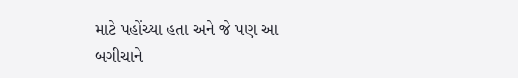માટે પહોંચ્યા હતા અને જે પણ આ બગીચાને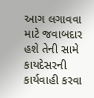આગ લગાવવા માટે જવાબદાર હશે તેની સામે કાયદેસરની કાર્યવાહી કરવા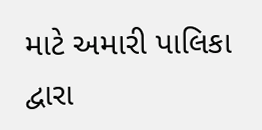માટે અમારી પાલિકા દ્વારા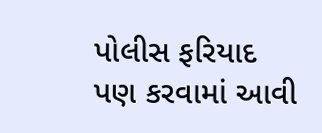પોલીસ ફરિયાદ પણ કરવામાં આવી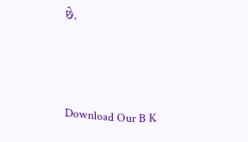છે.



Download Our B K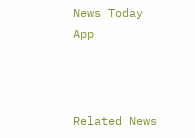News Today App



Related News